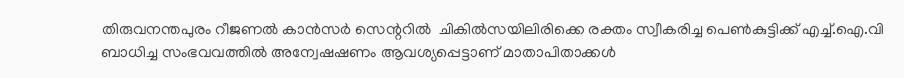തിരുവനന്തപുരം റീജണല്‍ കാന്‍സര്‍ സെന്ററില്‍  ചികില്‍സയിലിരിക്കെ രക്തം സ്വീകരിച്ച പെണ്‍കുട്ടിക്ക് എച്ച്.ഐ.വി ബാധിച്ച സംഭവവത്തില്‍ അന്വേഷഷണം ആവശ്യപ്പെട്ടാണ് മാതാപിതാക്കള്‍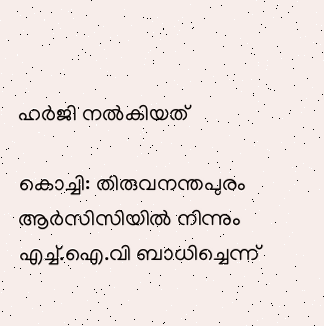ഹര്‍ജി നല്‍കിയത്

കൊച്ചി: തിരുവനന്തപുരം ആര്‍സിസിയില്‍ നിന്നും എച്ച്.ഐ.വി ബാധിച്ചെന്ന്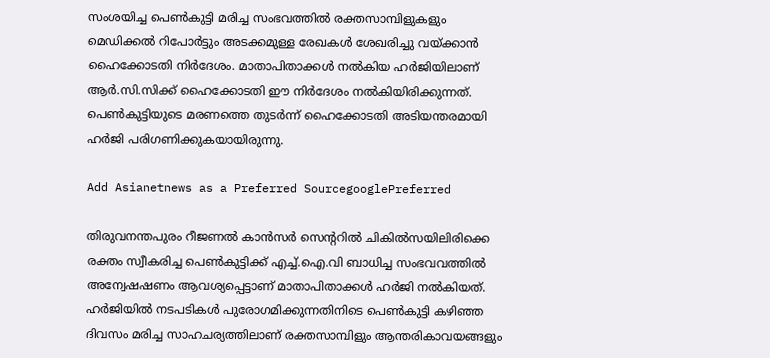സംശയിച്ച പെണ്‍കുട്ടി മരിച്ച സംഭവത്തില്‍ രക്തസാമ്പിളുകളും മെഡിക്കല്‍ റിപോര്‍ട്ടും അടക്കമുള്ള രേഖകള്‍ ശേഖരിച്ചു വയ്ക്കാന്‍ ഹൈക്കോടതി നിര്‍ദേശം. മാതാപിതാക്കള്‍ നല്‍കിയ ഹര്‍ജിയിലാണ് ആര്‍.സി.സിക്ക് ഹൈക്കോടതി ഈ നിര്‍ദേശം നല്‍കിയിരിക്കുന്നത്. പെണ്‍കുട്ടിയുടെ മരണത്തെ തുടര്‍ന്ന് ഹൈക്കോടതി അടിയന്തരമായി ഹര്‍ജി പരിഗണിക്കുകയായിരുന്നു.

Add Asianetnews as a Preferred SourcegooglePreferred

തിരുവനന്തപുരം റീജണല്‍ കാന്‍സര്‍ സെന്ററില്‍ ചികില്‍സയിലിരിക്കെ രക്തം സ്വീകരിച്ച പെണ്‍കുട്ടിക്ക് എച്ച്.ഐ.വി ബാധിച്ച സംഭവവത്തില്‍ അന്വേഷഷണം ആവശ്യപ്പെട്ടാണ് മാതാപിതാക്കള്‍ ഹര്‍ജി നല്‍കിയത്. ഹര്‍ജിയില്‍ നടപടികള്‍ പുരോഗമിക്കുന്നതിനിടെ പെണ്‍കുട്ടി കഴിഞ്ഞ ദിവസം മരിച്ച സാഹചര്യത്തിലാണ് രക്തസാമ്പിളും ആന്തരികാവയങ്ങളും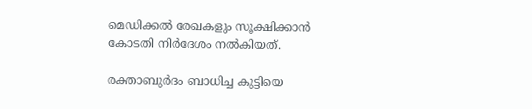മെഡിക്കല്‍ രേഖകളും സൂക്ഷിക്കാന്‍ കോടതി നിര്‍ദേശം നല്‍കിയത്.

രക്താബുര്‍ദം ബാധിച്ച കുട്ടിയെ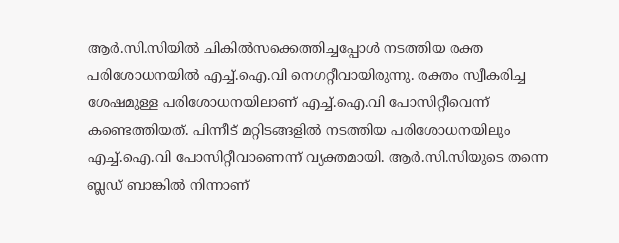ആര്‍.സി.സിയില്‍ ചികില്‍സക്കെത്തിച്ചപ്പോള്‍ നടത്തിയ രക്ത പരിശോധനയില്‍ എച്ച്.ഐ.വി നെഗറ്റീവായിരുന്നു. രക്തം സ്വീകരിച്ച ശേഷമുള്ള പരിശോധനയിലാണ് എച്ച്.ഐ.വി പോസിറ്റീവെന്ന് കണ്ടെത്തിയത്. പിന്നീട് മറ്റിടങ്ങളില്‍ നടത്തിയ പരിശോധനയിലും എച്ച്.ഐ.വി പോസിറ്റീവാണെന്ന് വ്യക്തമായി. ആര്‍.സി.സിയുടെ തന്നെ ബ്ലഡ് ബാങ്കില്‍ നിന്നാണ്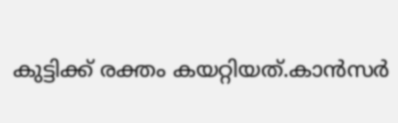കുട്ടിക്ക് രക്തം കയറ്റിയത്.കാന്‍സര്‍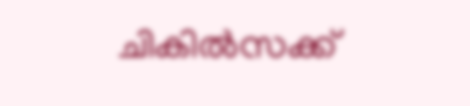ചികില്‍സക്ക്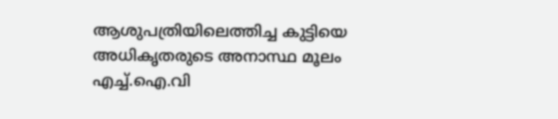ആശുപത്രിയിലെത്തിച്ച കുട്ടിയെ അധികൃതരുടെ അനാസ്ഥ മൂലം എച്ച്.ഐ.വി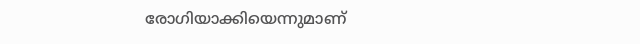രോഗിയാക്കിയെന്നുമാണ്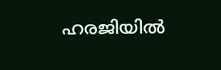ഹരജിയില്‍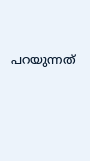പറയുന്നത്